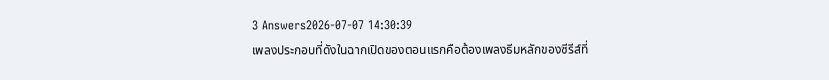3 Answers2026-07-07 14:30:39
เพลงประกอบที่ดังในฉากเปิดของตอนแรกคือต้องเพลงธีมหลักของซีรีส์ที่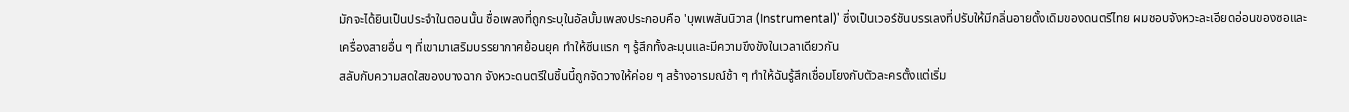มักจะได้ยินเป็นประจำในตอนนั้น ชื่อเพลงที่ถูกระบุในอัลบั้มเพลงประกอบคือ 'บุพเพสันนิวาส (Instrumental)' ซึ่งเป็นเวอร์ชันบรรเลงที่ปรับให้มีกลิ่นอายดั้งเดิมของดนตรีไทย ผมชอบจังหวะละเอียดอ่อนของซอและเครื่องสายอื่น ๆ ที่เขามาเสริมบรรยากาศย้อนยุค ทำให้ซีนแรก ๆ รู้สึกทั้งละมุนและมีความขึงขังในเวลาเดียวกัน
สลับกับความสดใสของบางฉาก จังหวะดนตรีในชิ้นนี้ถูกจัดวางให้ค่อย ๆ สร้างอารมณ์ช้า ๆ ทำให้ฉันรู้สึกเชื่อมโยงกับตัวละครตั้งแต่เริ่ม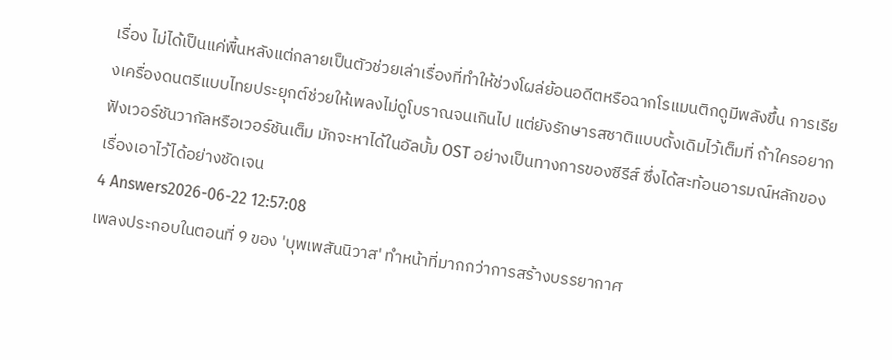เรื่อง ไม่ได้เป็นแค่พื้นหลังแต่กลายเป็นตัวช่วยเล่าเรื่องที่ทำให้ช่วงโผล่ย้อนอดีตหรือฉากโรแมนติกดูมีพลังขึ้น การเรียงเครื่องดนตรีแบบไทยประยุกต์ช่วยให้เพลงไม่ดูโบราณจนเกินไป แต่ยังรักษารสชาติแบบดั้งเดิมไว้เต็มที่ ถ้าใครอยากฟังเวอร์ชันวากัลหรือเวอร์ชันเต็ม มักจะหาได้ในอัลบั้ม OST อย่างเป็นทางการของซีรีส์ ซึ่งได้สะท้อนอารมณ์หลักของเรื่องเอาไว้ได้อย่างชัดเจน
4 Answers2026-06-22 12:57:08
เพลงประกอบในตอนที่ 9 ของ 'บุพเพสันนิวาส' ทำหน้าที่มากกว่าการสร้างบรรยากาศ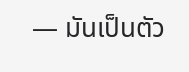— มันเป็นตัว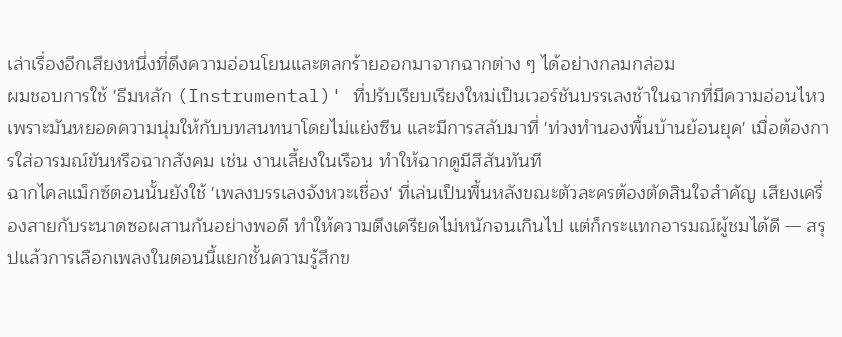เล่าเรื่องอีกเสียงหนึ่งที่ดึงความอ่อนโยนและตลกร้ายออกมาจากฉากต่าง ๆ ได้อย่างกลมกล่อม
ผมชอบการใช้ 'ธีมหลัก (Instrumental)' ที่ปรับเรียบเรียงใหม่เป็นเวอร์ชันบรรเลงช้าในฉากที่มีความอ่อนไหว เพราะมันหยอดความนุ่มให้กับบทสนทนาโดยไม่แย่งซีน และมีการสลับมาที่ 'ท่วงทำนองพื้นบ้านย้อนยุค' เมื่อต้องการใส่อารมณ์ขันหรือฉากสังคม เช่น งานเลี้ยงในเรือน ทำให้ฉากดูมีสีสันทันที
ฉากไคลแม็กซ์ตอนนั้นยังใช้ 'เพลงบรรเลงจังหวะเชื่อง' ที่เล่นเป็นพื้นหลังขณะตัวละครต้องตัดสินใจสำคัญ เสียงเครื่องสายกับระนาดซอผสานกันอย่างพอดี ทำให้ความตึงเครียดไม่หนักจนเกินไป แต่ก็กระแทกอารมณ์ผู้ชมได้ดี — สรุปแล้วการเลือกเพลงในตอนนี้แยกชั้นความรู้สึกข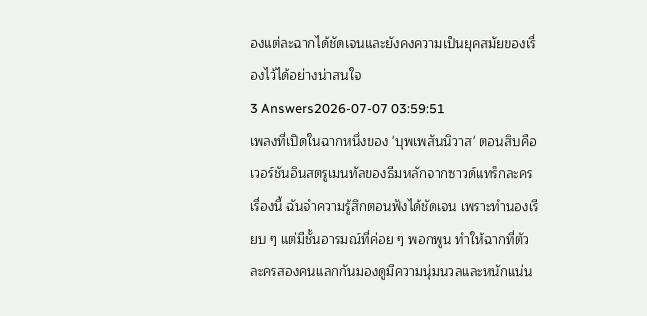องแต่ละฉากได้ชัดเจนและยังคงความเป็นยุคสมัยของเรื่องไว้ได้อย่างน่าสนใจ
3 Answers2026-07-07 03:59:51
เพลงที่เปิดในฉากหนึ่งของ 'บุพเพสันนิวาส' ตอนสิบคือเวอร์ชันอินสตรูเมนทัลของธีมหลักจากซาวด์แทร็กละครเรื่องนี้ ฉันจำความรู้สึกตอนฟังได้ชัดเจน เพราะทำนองเรียบ ๆ แต่มีชั้นอารมณ์ที่ค่อย ๆ พอกพูน ทำให้ฉากที่ตัวละครสองคนแลกกันมองดูมีความนุ่มนวลและหนักแน่น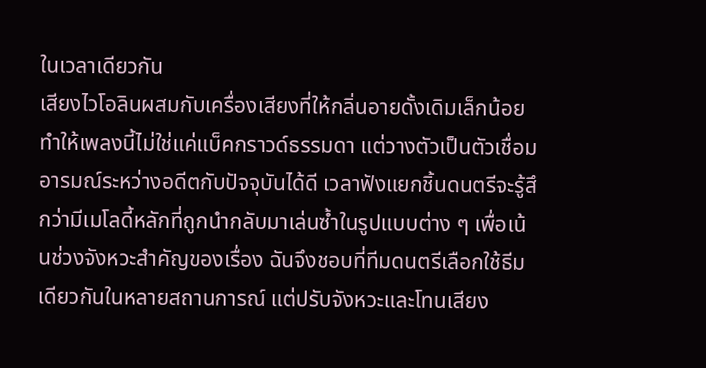ในเวลาเดียวกัน
เสียงไวโอลินผสมกับเครื่องเสียงที่ให้กลิ่นอายดั้งเดิมเล็กน้อย ทำให้เพลงนี้ไม่ใช่แค่แบ็คกราวด์ธรรมดา แต่วางตัวเป็นตัวเชื่อมอารมณ์ระหว่างอดีตกับปัจจุบันได้ดี เวลาฟังแยกชิ้นดนตรีจะรู้สึกว่ามีเมโลดี้หลักที่ถูกนำกลับมาเล่นซ้ำในรูปแบบต่าง ๆ เพื่อเน้นช่วงจังหวะสำคัญของเรื่อง ฉันจึงชอบที่ทีมดนตรีเลือกใช้ธีมเดียวกันในหลายสถานการณ์ แต่ปรับจังหวะและโทนเสียง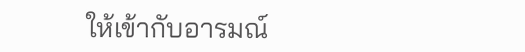ให้เข้ากับอารมณ์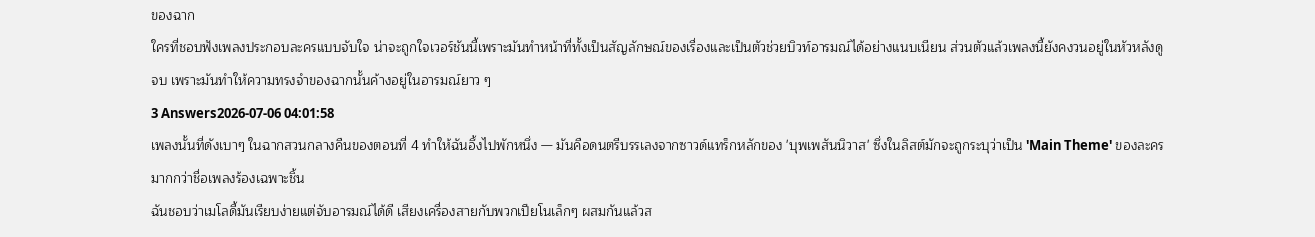ของฉาก
ใครที่ชอบฟังเพลงประกอบละครแบบจับใจ น่าจะถูกใจเวอร์ชันนี้เพราะมันทำหน้าที่ทั้งเป็นสัญลักษณ์ของเรื่องและเป็นตัวช่วยบิวท์อารมณ์ได้อย่างแนบเนียน ส่วนตัวแล้วเพลงนี้ยังคงวนอยู่ในหัวหลังดูจบ เพราะมันทำให้ความทรงจำของฉากนั้นค้างอยู่ในอารมณ์ยาว ๆ
3 Answers2026-07-06 04:01:58
เพลงนั้นที่ดังเบาๆ ในฉากสวนกลางคืนของตอนที่ 4 ทำให้ฉันอึ้งไปพักหนึ่ง — มันคือดนตรีบรรเลงจากซาวด์แทร็กหลักของ 'บุพเพสันนิวาส' ซึ่งในลิสต์มักจะถูกระบุว่าเป็น 'Main Theme' ของละครมากกว่าชื่อเพลงร้องเฉพาะชิ้น
ฉันชอบว่าเมโลดี้มันเรียบง่ายแต่จับอารมณ์ได้ดี เสียงเครื่องสายกับพวกเปียโนเล็กๆ ผสมกันแล้วส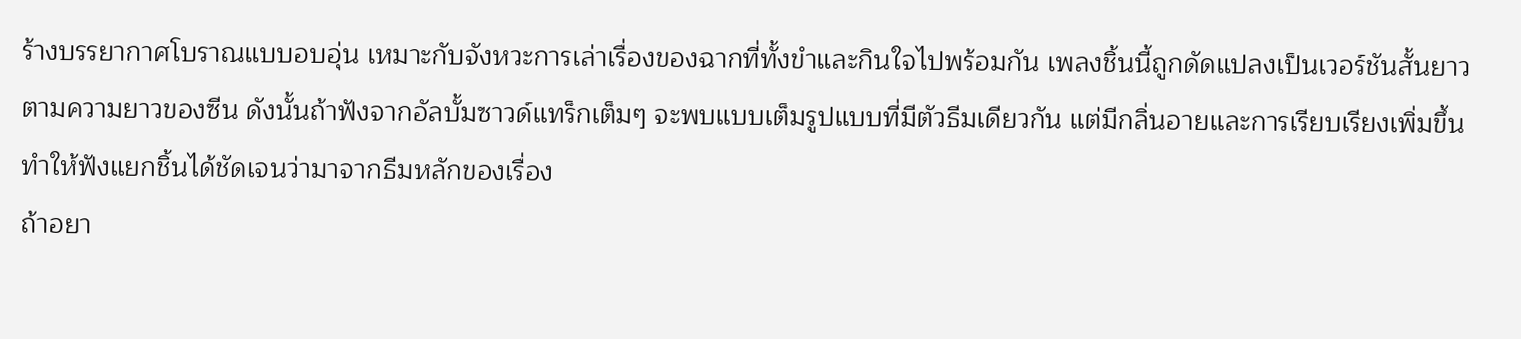ร้างบรรยากาศโบราณแบบอบอุ่น เหมาะกับจังหวะการเล่าเรื่องของฉากที่ทั้งขำและกินใจไปพร้อมกัน เพลงชิ้นนี้ถูกดัดแปลงเป็นเวอร์ชันสั้นยาวตามความยาวของซีน ดังนั้นถ้าฟังจากอัลบั้มซาวด์แทร็กเต็มๆ จะพบแบบเต็มรูปแบบที่มีตัวธีมเดียวกัน แต่มีกลิ่นอายและการเรียบเรียงเพิ่มขึ้น ทำให้ฟังแยกชิ้นได้ชัดเจนว่ามาจากธีมหลักของเรื่อง
ถ้าอยา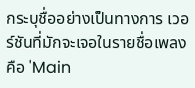กระบุชื่ออย่างเป็นทางการ เวอร์ชันที่มักจะเจอในรายชื่อเพลงคือ 'Main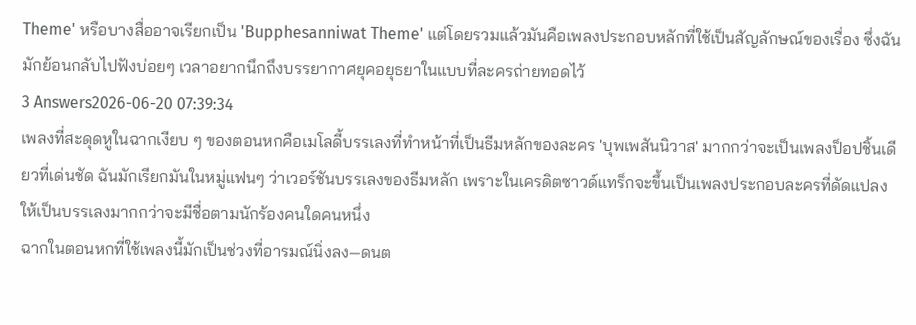Theme' หรือบางสื่ออาจเรียกเป็น 'Bupphesanniwat Theme' แต่โดยรวมแล้วมันคือเพลงประกอบหลักที่ใช้เป็นสัญลักษณ์ของเรื่อง ซึ่งฉันมักย้อนกลับไปฟังบ่อยๆ เวลาอยากนึกถึงบรรยากาศยุคอยุธยาในแบบที่ละครถ่ายทอดไว้
3 Answers2026-06-20 07:39:34
เพลงที่สะดุดหูในฉากเงียบ ๆ ของตอนหกคือเมโลดี้บรรเลงที่ทำหน้าที่เป็นธีมหลักของละคร 'บุพเพสันนิวาส' มากกว่าจะเป็นเพลงป็อปชิ้นเดียวที่เด่นชัด ฉันมักเรียกมันในหมู่แฟนๆ ว่าเวอร์ชันบรรเลงของธีมหลัก เพราะในเครดิตซาวด์แทร็กจะขึ้นเป็นเพลงประกอบละครที่ดัดแปลงให้เป็นบรรเลงมากกว่าจะมีชื่อตามนักร้องคนใดคนหนึ่ง
ฉากในตอนหกที่ใช้เพลงนี้มักเป็นช่วงที่อารมณ์นิ่งลง—ดนต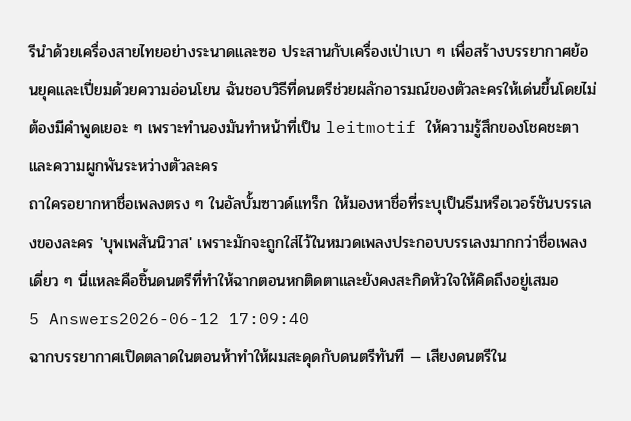รีนำด้วยเครื่องสายไทยอย่างระนาดและซอ ประสานกับเครื่องเป่าเบา ๆ เพื่อสร้างบรรยากาศย้อนยุคและเปี่ยมด้วยความอ่อนโยน ฉันชอบวิธีที่ดนตรีช่วยผลักอารมณ์ของตัวละครให้เด่นขึ้นโดยไม่ต้องมีคำพูดเยอะ ๆ เพราะทำนองมันทำหน้าที่เป็น leitmotif ให้ความรู้สึกของโชคชะตาและความผูกพันระหว่างตัวละคร
ถาใครอยากหาชื่อเพลงตรง ๆ ในอัลบั้มซาวด์แทร็ก ให้มองหาชื่อที่ระบุเป็นธีมหรือเวอร์ชันบรรเลงของละคร 'บุพเพสันนิวาส' เพราะมักจะถูกใส่ไว้ในหมวดเพลงประกอบบรรเลงมากกว่าชื่อเพลงเดี่ยว ๆ นี่แหละคือชิ้นดนตรีที่ทำให้ฉากตอนหกติดตาและยังคงสะกิดหัวใจให้คิดถึงอยู่เสมอ
5 Answers2026-06-12 17:09:40
ฉากบรรยากาศเปิดตลาดในตอนห้าทำให้ผมสะดุดกับดนตรีทันที — เสียงดนตรีใน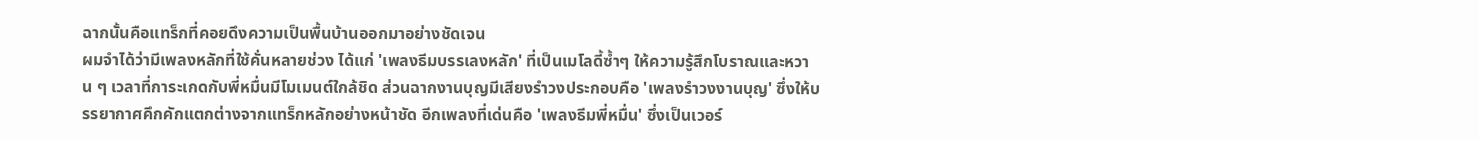ฉากนั้นคือแทร็กที่คอยดึงความเป็นพื้นบ้านออกมาอย่างชัดเจน
ผมจำได้ว่ามีเพลงหลักที่ใช้คั่นหลายช่วง ได้แก่ 'เพลงธีมบรรเลงหลัก' ที่เป็นเมโลดี้ซ้ำๆ ให้ความรู้สึกโบราณและหวาน ๆ เวลาที่การะเกดกับพี่หมื่นมีโมเมนต์ใกล้ชิด ส่วนฉากงานบุญมีเสียงรำวงประกอบคือ 'เพลงรำวงงานบุญ' ซึ่งให้บรรยากาศคึกคักแตกต่างจากแทร็กหลักอย่างหน้าชัด อีกเพลงที่เด่นคือ 'เพลงธีมพี่หมื่น' ซึ่งเป็นเวอร์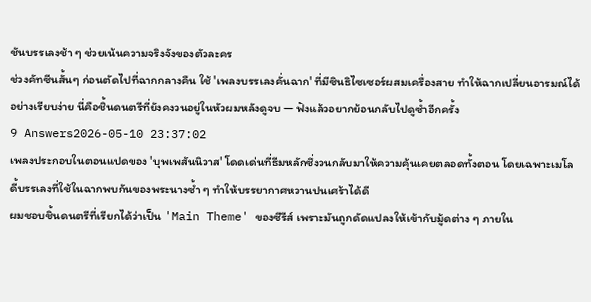ชันบรรเลงช้า ๆ ช่วยเน้นความจริงจังของตัวละคร
ช่วงคัทซีนสั้นๆ ก่อนตัดไปที่ฉากกลางคืน ใช้ 'เพลงบรรเลงคั่นฉาก' ที่มีซินธิไซเซอร์ผสมเครื่องสาย ทำให้ฉากเปลี่ยนอารมณ์ได้อย่างเรียบง่าย นี่คือชิ้นดนตรีที่ยังคงวนอยู่ในหัวผมหลังดูจบ — ฟังแล้วอยากย้อนกลับไปดูซ้ำอีกครั้ง
9 Answers2026-05-10 23:37:02
เพลงประกอบในตอนแปดของ 'บุพเพสันนิวาส' โดดเด่นที่ธีมหลักซึ่งวนกลับมาให้ความคุ้นเคยตลอดทั้งตอน โดยเฉพาะเมโลดี้บรรเลงที่ใช้ในฉากพบกันของพระนางซ้ำ ๆ ทำให้บรรยากาศหวานปนเศร้าได้ดี
ผมชอบชิ้นดนตรีที่เรียกได้ว่าเป็น 'Main Theme' ของซีรีส์ เพราะมันถูกดัดแปลงให้เข้ากับมู้ดต่าง ๆ ภายใน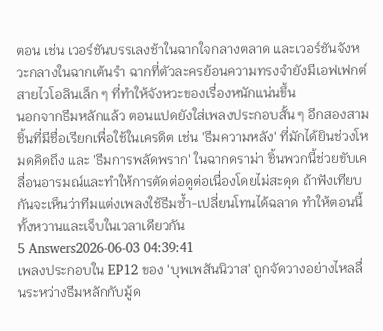ตอน เช่น เวอร์ชันบรรเลงช้าในฉากใจกลางตลาด และเวอร์ชันจังหวะกลางในฉากเต้นรำ ฉากที่ตัวละครย้อนความทรงจำยังมีเอฟเฟกต์สายไวโอลินเล็ก ๆ ที่ทำให้จังหวะของเรื่องหนักแน่นขึ้น
นอกจากธีมหลักแล้ว ตอนแปดยังใส่เพลงประกอบสั้น ๆ อีกสองสามชิ้นที่มีชื่อเรียกเพื่อใช้ในเครดิต เช่น 'ธีมความหลัง' ที่มักได้ยินช่วงโหมดคิดถึง และ 'ธีมการพลัดพราก' ในฉากดราม่า ชิ้นพวกนี้ช่วยขับเคลื่อนอารมณ์และทำให้การตัดต่อดูต่อเนื่องโดยไม่สะดุด ถ้าฟังเทียบกันจะเห็นว่าทีมแต่งเพลงใช้ธีมซ้ำ-เปลี่ยนโทนได้ฉลาด ทำให้ตอนนี้ทั้งหวานและเจ็บในเวลาเดียวกัน
5 Answers2026-06-03 04:39:41
เพลงประกอบใน EP12 ของ 'บุพเพสันนิวาส' ถูกจัดวางอย่างไหลลื่นระหว่างธีมหลักกับมู้ด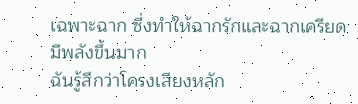เฉพาะฉาก ซึ่งทำให้ฉากรักและฉากเครียดมีพลังขึ้นมาก
ฉันรู้สึกว่าโครงเสียงหลัก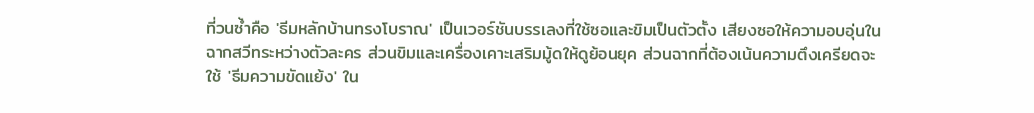ที่วนซ้ำคือ 'ธีมหลักบ้านทรงโบราณ' เป็นเวอร์ชันบรรเลงที่ใช้ซอและขิมเป็นตัวตั้ง เสียงซอให้ความอบอุ่นในฉากสวีทระหว่างตัวละคร ส่วนขิมและเครื่องเคาะเสริมมู้ดให้ดูย้อนยุค ส่วนฉากที่ต้องเน้นความตึงเครียดจะใช้ 'ธีมความขัดแย้ง' ใน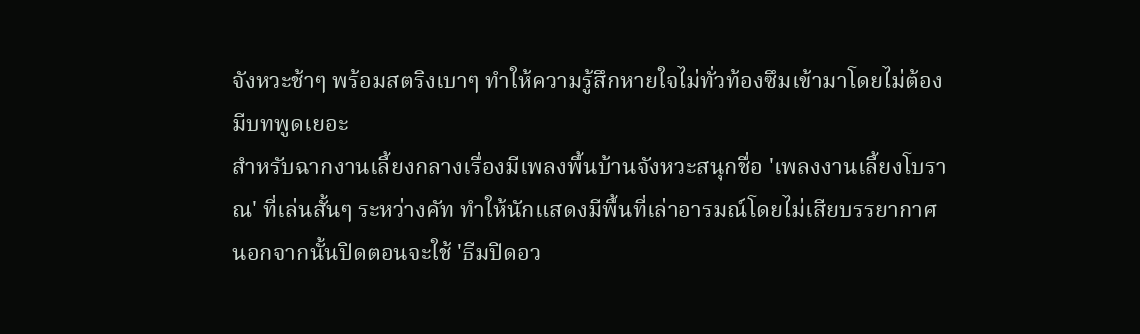จังหวะช้าๆ พร้อมสตริงเบาๆ ทำให้ความรู้สึกหายใจไม่ทั่วท้องซึมเข้ามาโดยไม่ต้องมีบทพูดเยอะ
สำหรับฉากงานเลี้ยงกลางเรื่องมีเพลงพื้นบ้านจังหวะสนุกชื่อ 'เพลงงานเลี้ยงโบราณ' ที่เล่นสั้นๆ ระหว่างคัท ทำให้นักแสดงมีพื้นที่เล่าอารมณ์โดยไม่เสียบรรยากาศ นอกจากนั้นปิดตอนจะใช้ 'ธีมปิดอว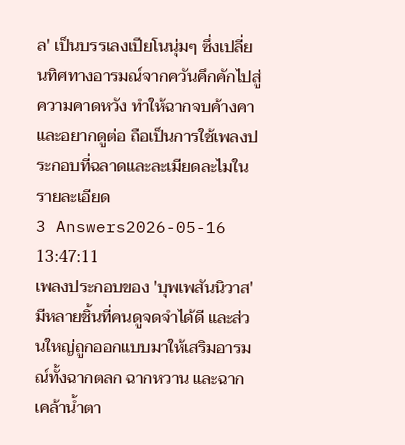ล' เป็นบรรเลงเปียโนนุ่มๆ ซึ่งเปลี่ยนทิศทางอารมณ์จากควันคึกคักไปสู่ความคาดหวัง ทำให้ฉากจบค้างคาและอยากดูต่อ ถือเป็นการใช้เพลงประกอบที่ฉลาดและละเมียดละไมในรายละเอียด
3 Answers2026-05-16 13:47:11
เพลงประกอบของ 'บุพเพสันนิวาส' มีหลายชิ้นที่คนดูจดจำได้ดี และส่วนใหญ่ถูกออกแบบมาให้เสริมอารมณ์ทั้งฉากตลก ฉากหวาน และฉากเคล้าน้ำตา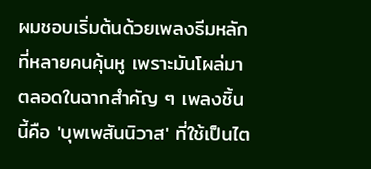ผมชอบเริ่มต้นด้วยเพลงธีมหลักที่หลายคนคุ้นหู เพราะมันโผล่มาตลอดในฉากสำคัญ ๆ เพลงชิ้นนี้คือ 'บุพเพสันนิวาส' ที่ใช้เป็นไต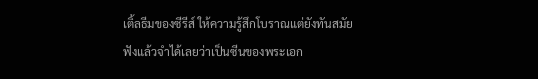เติ้ลธีมของซีรีส์ ให้ความรู้สึกโบราณแต่ยังทันสมัย ฟังแล้วจำได้เลยว่าเป็นซีนของพระเอก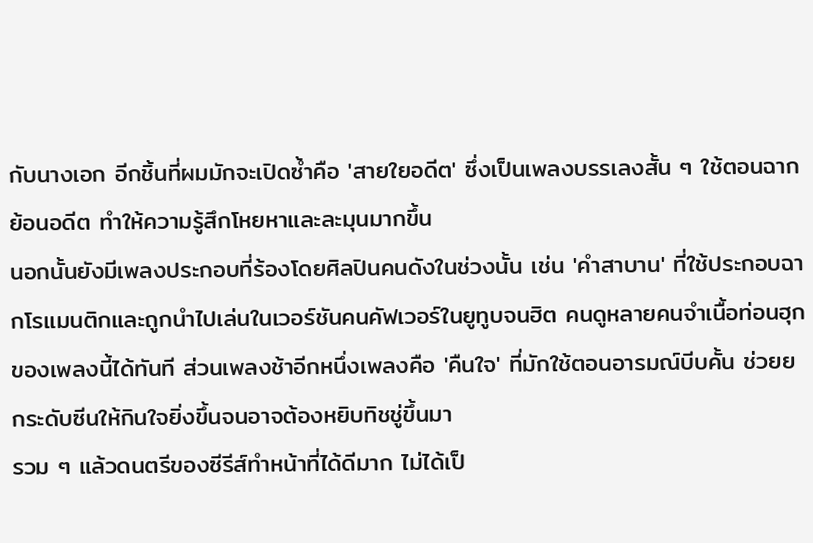กับนางเอก อีกชิ้นที่ผมมักจะเปิดซ้ำคือ 'สายใยอดีต' ซึ่งเป็นเพลงบรรเลงสั้น ๆ ใช้ตอนฉากย้อนอดีต ทำให้ความรู้สึกโหยหาและละมุนมากขึ้น
นอกนั้นยังมีเพลงประกอบที่ร้องโดยศิลปินคนดังในช่วงนั้น เช่น 'คำสาบาน' ที่ใช้ประกอบฉากโรแมนติกและถูกนำไปเล่นในเวอร์ชันคนคัฟเวอร์ในยูทูบจนฮิต คนดูหลายคนจำเนื้อท่อนฮุกของเพลงนี้ได้ทันที ส่วนเพลงช้าอีกหนึ่งเพลงคือ 'คืนใจ' ที่มักใช้ตอนอารมณ์บีบคั้น ช่วยยกระดับซีนให้กินใจยิ่งขึ้นจนอาจต้องหยิบทิชชู่ขึ้นมา
รวม ๆ แล้วดนตรีของซีรีส์ทำหน้าที่ได้ดีมาก ไม่ได้เป็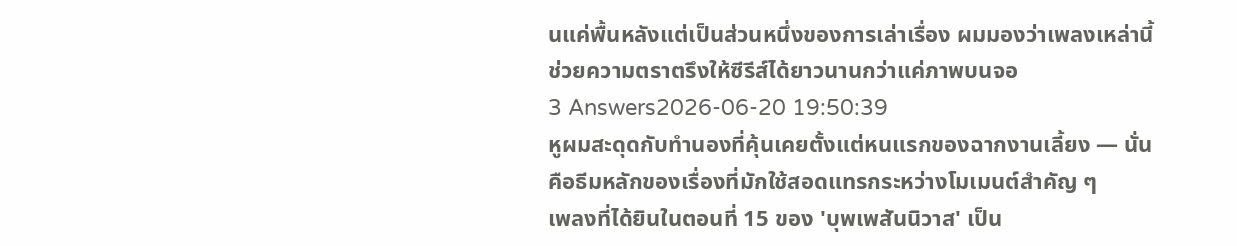นแค่พื้นหลังแต่เป็นส่วนหนึ่งของการเล่าเรื่อง ผมมองว่าเพลงเหล่านี้ช่วยความตราตรึงให้ซีรีส์ได้ยาวนานกว่าแค่ภาพบนจอ
3 Answers2026-06-20 19:50:39
หูผมสะดุดกับทำนองที่คุ้นเคยตั้งแต่หนแรกของฉากงานเลี้ยง — นั่นคือธีมหลักของเรื่องที่มักใช้สอดแทรกระหว่างโมเมนต์สำคัญ ๆ
เพลงที่ได้ยินในตอนที่ 15 ของ 'บุพเพสันนิวาส' เป็น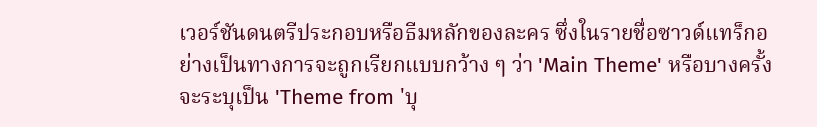เวอร์ชันดนตรีประกอบหรือธีมหลักของละคร ซึ่งในรายชื่อซาวด์แทร็กอย่างเป็นทางการจะถูกเรียกแบบกว้าง ๆ ว่า 'Main Theme' หรือบางครั้งจะระบุเป็น 'Theme from 'บุ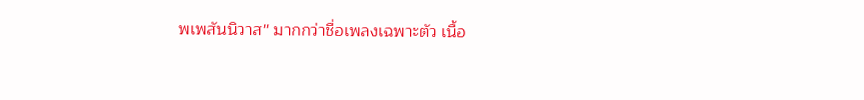พเพสันนิวาส'' มากกว่าชื่อเพลงเฉพาะตัว เนื้อ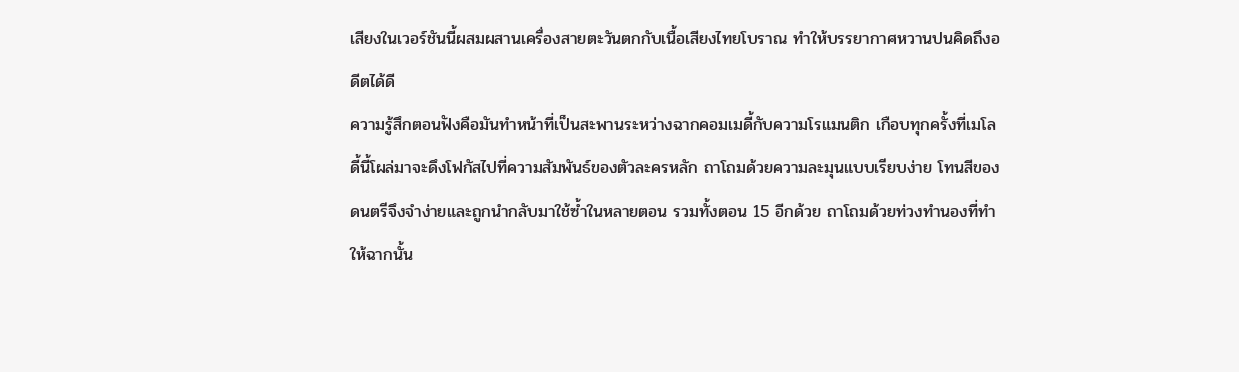เสียงในเวอร์ชันนี้ผสมผสานเครื่องสายตะวันตกกับเนื้อเสียงไทยโบราณ ทำให้บรรยากาศหวานปนคิดถึงอดีตได้ดี
ความรู้สึกตอนฟังคือมันทำหน้าที่เป็นสะพานระหว่างฉากคอมเมดี้กับความโรแมนติก เกือบทุกครั้งที่เมโลดี้นี้โผล่มาจะดึงโฟกัสไปที่ความสัมพันธ์ของตัวละครหลัก ถาโถมด้วยความละมุนแบบเรียบง่าย โทนสีของดนตรีจึงจำง่ายและถูกนำกลับมาใช้ซ้ำในหลายตอน รวมทั้งตอน 15 อีกด้วย ถาโถมด้วยท่วงทำนองที่ทำให้ฉากนั้น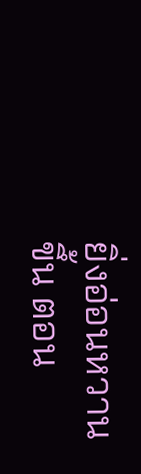ยิ่งอ่อนหวานขึ้น ตอน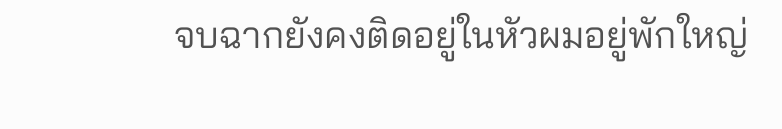จบฉากยังคงติดอยู่ในหัวผมอยู่พักใหญ่